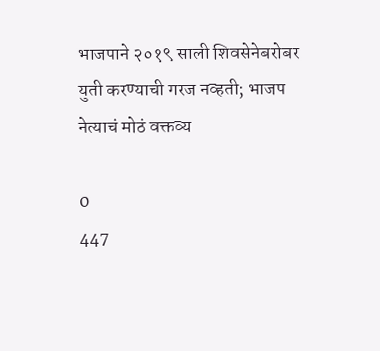भाजपाने २०१९ साली शिवसेनेबरोबर युती करण्याची गरज नव्हती; भाजप नेत्याचं मोठं वक्तव्य

0
447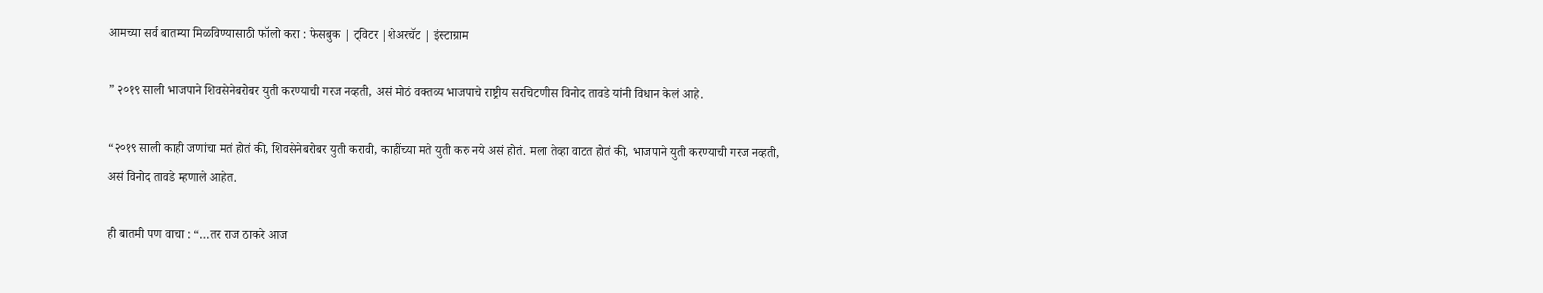आमच्या सर्व बातम्या मिळविण्यासाठी फॉलो करा : फेसबुक | ट्विटर |शेअरचॅट | इंस्टाग्राम

” २०१९ साली भाजपाने शिवसेनेबरोबर युती करण्याची गरज नव्हती, असं मोठं वक्तव्य भाजपाचे राष्ट्रीय सरचिटणीस विनोद तावडे यांनी विधान केलं आहे.

“२०१९ साली काही जणांचा मतं होतं की, शिवसेनेबरोबर युती करावी, काहींच्या मते युती करु नये असं होतं. मला तेव्हा वाटत होतं की, भाजपाने युती करण्याची गरज नव्हती, असं विनोद तावडे म्हणाले आहेत.

ही बातमी पण वाचा : “…तर राज ठाकरे आज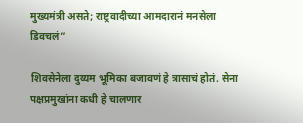मुख्यमंत्री असते; राष्ट्रवादीच्या आमदारानं मनसेला डिवचलं”

शिवसेनेला दुय्यम भूमिका बजावणं हे त्रासाचं होतं. सेना पक्षप्रमुखांना कधी हे चालणार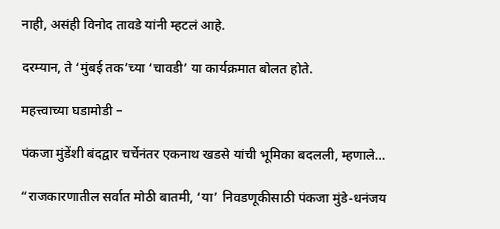नाही, असंही विनोद तावडे यांनी म्हटलं आहे.

दरम्यान, ते ‘मुंबई तक’च्या ‘चावडी’ या कार्यक्रमात बोलत होते.

महत्त्वाच्या घडामोडी –

पंकजा मुंडेंशी बंदद्वार चर्चेनंतर एकनाथ खडसे यांची भूमिका बदलली, म्हणाले…

“राजकारणातील सर्वात मोठी बातमी, ‘या’ निवडणूकीसाठी पंकजा मुंडे-धनंजय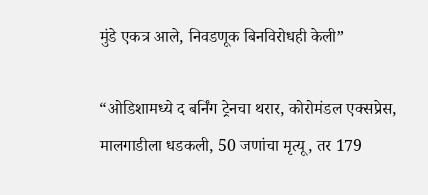मुंडे एकत्र आले, निवडणूक बिनविरोधही केली”

“ओडिशामध्ये द बर्निंग ट्रेनचा थरार, कोरोमंडल एक्सप्रेस, मालगाडीला धडकली, 50 जणांचा मृत्यू, तर 179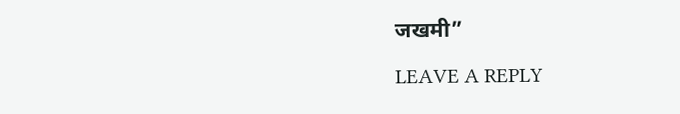जखमी”

LEAVE A REPLY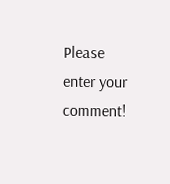Please enter your comment!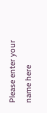Please enter your name here